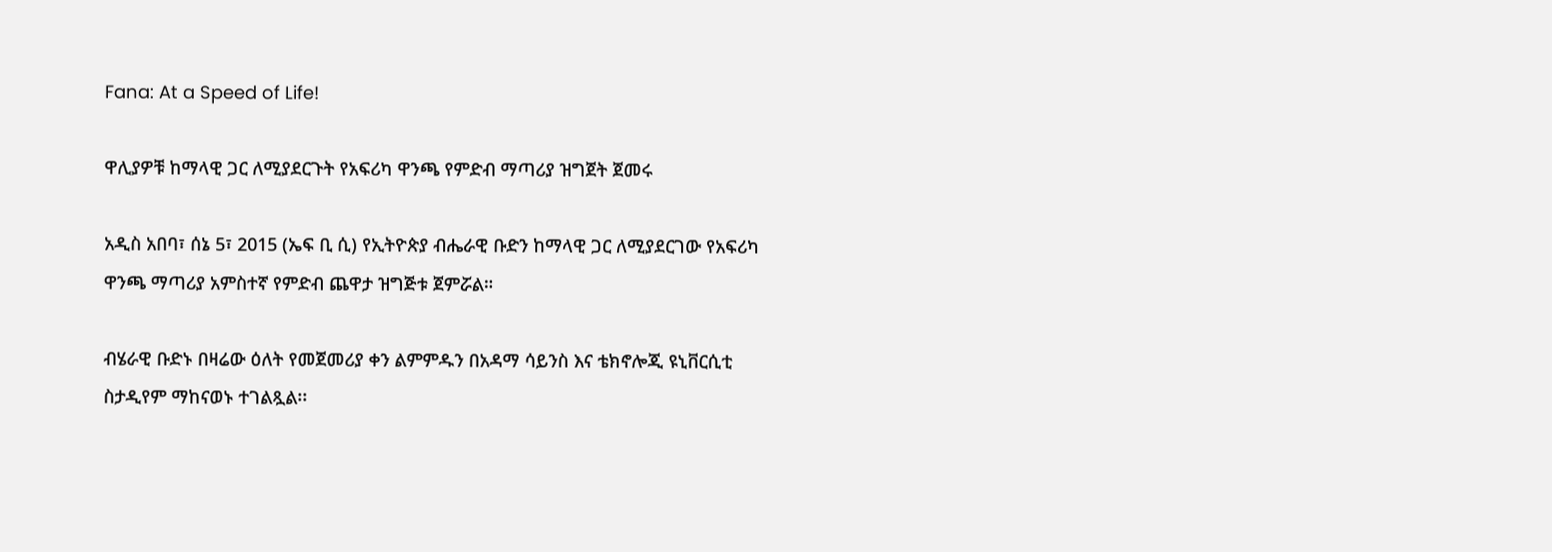Fana: At a Speed of Life!

ዋሊያዎቹ ከማላዊ ጋር ለሚያደርጉት የአፍሪካ ዋንጫ የምድብ ማጣሪያ ዝግጀት ጀመሩ

አዲስ አበባ፣ ሰኔ 5፣ 2015 (ኤፍ ቢ ሲ) የኢትዮጵያ ብሔራዊ ቡድን ከማላዊ ጋር ለሚያደርገው የአፍሪካ ዋንጫ ማጣሪያ አምስተኛ የምድብ ጨዋታ ዝግጅቱ ጀምሯል።

ብሄራዊ ቡድኑ በዛሬው ዕለት የመጀመሪያ ቀን ልምምዱን በአዳማ ሳይንስ እና ቴክኖሎጂ ዩኒቨርሲቲ ስታዲየም ማከናወኑ ተገልጿል፡፡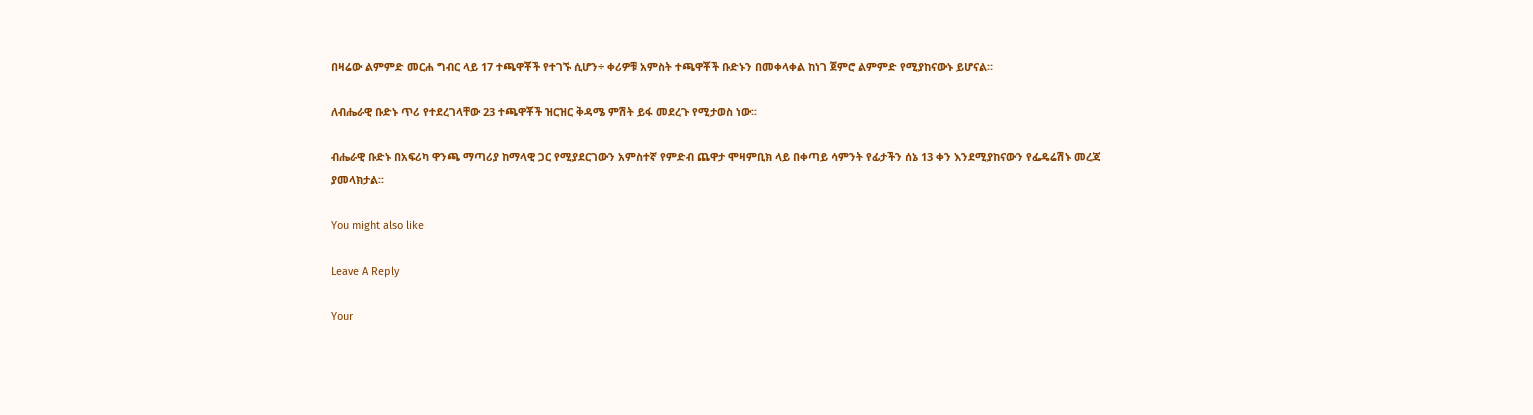በዛሬው ልምምድ መርሐ ግብር ላይ 17 ተጫዋቾች የተገኙ ሲሆን÷ ቀሪዎቹ አምስት ተጫዋቾች ቡድኑን በመቀላቀል ከነገ ጀምሮ ልምምድ የሚያከናውኑ ይሆናል።

ለብሔራዊ ቡድኑ ጥሪ የተደረገላቸው 23 ተጫዋቾች ዝርዝር ቅዳሜ ምሽት ይፋ መደረጉ የሚታወስ ነው፡፡

ብሔራዊ ቡድኑ በአፍሪካ ዋንጫ ማጣሪያ ከማላዊ ጋር የሚያደርገውን አምስተኛ የምድብ ጨዋታ ሞዛምቢክ ላይ በቀጣይ ሳምንት የፊታችን ሰኔ 13 ቀን እንደሚያከናውን የፌዴሬሽኑ መረጃ ያመላክታል፡፡

You might also like

Leave A Reply

Your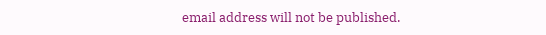email address will not be published.